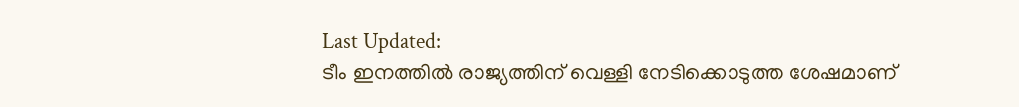Last Updated:
ടീം ഇനത്തിൽ രാജ്യത്തിന് വെള്ളി നേടിക്കൊടുത്ത ശേഷമാണ്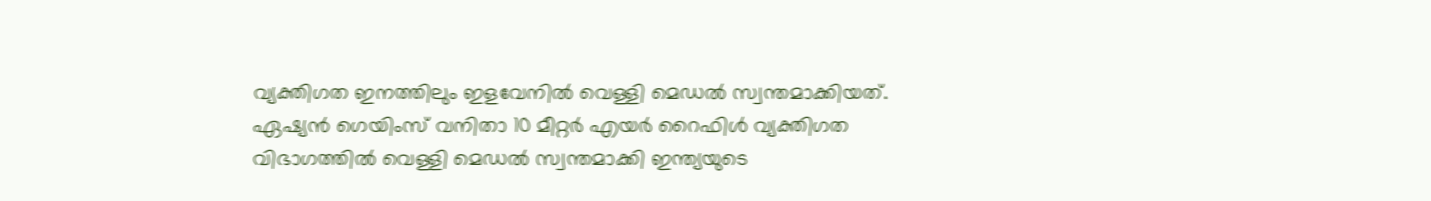വ്യക്തിഗത ഇനത്തിലും ഇളവേനിൽ വെള്ളി മെഡൽ സ്വന്തമാക്കിയത്.
ഏഷ്യൻ ഗെയിംസ് വനിതാ 10 മീറ്റർ എയർ റൈഫിൾ വ്യക്തിഗത വിഭാഗത്തിൽ വെള്ളി മെഡൽ സ്വന്തമാക്കി ഇന്ത്യയുടെ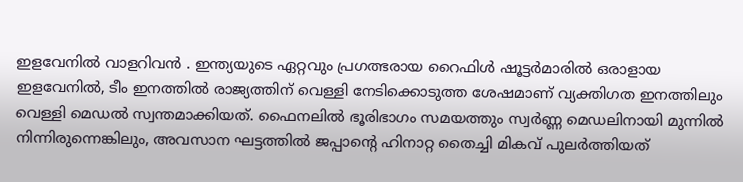ഇളവേനിൽ വാളറിവൻ . ഇന്ത്യയുടെ ഏറ്റവും പ്രഗത്ഭരായ റൈഫിൾ ഷൂട്ടർമാരിൽ ഒരാളായ ഇളവേനിൽ, ടീം ഇനത്തിൽ രാജ്യത്തിന് വെള്ളി നേടിക്കൊടുത്ത ശേഷമാണ് വ്യക്തിഗത ഇനത്തിലും വെള്ളി മെഡൽ സ്വന്തമാക്കിയത്. ഫൈനലിൽ ഭൂരിഭാഗം സമയത്തും സ്വർണ്ണ മെഡലിനായി മുന്നിൽ നിന്നിരുന്നെങ്കിലും, അവസാന ഘട്ടത്തിൽ ജപ്പാന്റെ ഹിനാറ്റ തൈച്ചി മികവ് പുലർത്തിയത്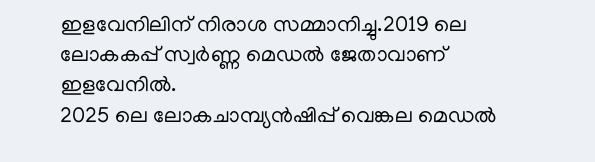ഇളവേനിലിന് നിരാശ സമ്മാനിച്ചു.2019 ലെ ലോകകപ്പ് സ്വർണ്ണ മെഡൽ ജേതാവാണ് ഇളവേനിൽ.
2025 ലെ ലോകചാമ്പ്യൻഷിപ്പ് വെങ്കല മെഡൽ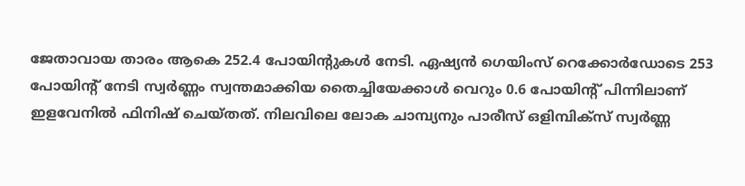ജേതാവായ താരം ആകെ 252.4 പോയിന്റുകൾ നേടി. ഏഷ്യൻ ഗെയിംസ് റെക്കോർഡോടെ 253 പോയിന്റ് നേടി സ്വർണ്ണം സ്വന്തമാക്കിയ തൈച്ചിയേക്കാൾ വെറും 0.6 പോയിന്റ് പിന്നിലാണ് ഇളവേനിൽ ഫിനിഷ് ചെയ്തത്. നിലവിലെ ലോക ചാമ്പ്യനും പാരീസ് ഒളിമ്പിക്സ് സ്വർണ്ണ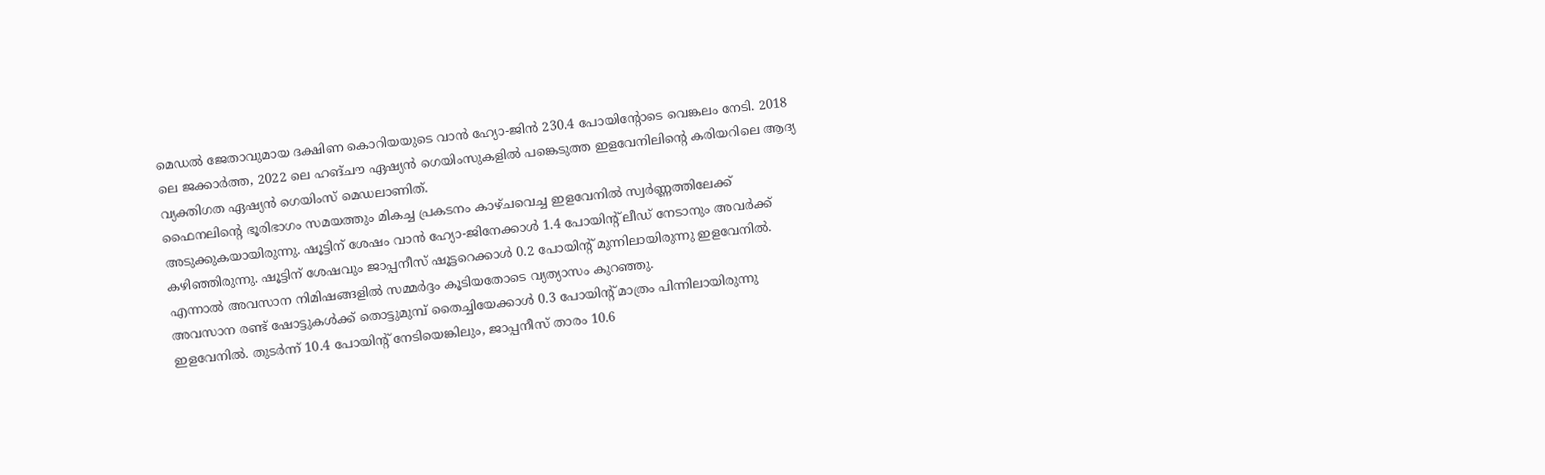മെഡൽ ജേതാവുമായ ദക്ഷിണ കൊറിയയുടെ വാൻ ഹ്യോ-ജിൻ 230.4 പോയിന്റോടെ വെങ്കലം നേടി. 2018 ലെ ജക്കാർത്ത, 2022 ലെ ഹങ്ചൗ ഏഷ്യൻ ഗെയിംസുകളിൽ പങ്കെടുത്ത ഇളവേനിലിന്റെ കരിയറിലെ ആദ്യ വ്യക്തിഗത ഏഷ്യൻ ഗെയിംസ് മെഡലാണിത്.
ഫൈനലിന്റെ ഭൂരിഭാഗം സമയത്തും മികച്ച പ്രകടനം കാഴ്ചവെച്ച ഇളവേനിൽ സ്വർണ്ണത്തിലേക്ക് അടുക്കുകയായിരുന്നു. ഷൂട്ടിന് ശേഷം വാൻ ഹ്യോ-ജിനേക്കാൾ 1.4 പോയിന്റ് ലീഡ് നേടാനും അവർക്ക് കഴിഞ്ഞിരുന്നു. ഷൂട്ടിന് ശേഷവും ജാപ്പനീസ് ഷൂട്ടറെക്കാൾ 0.2 പോയിന്റ് മുന്നിലായിരുന്നു ഇളവേനിൽ. എന്നാൽ അവസാന നിമിഷങ്ങളിൽ സമ്മർദ്ദം കൂടിയതോടെ വ്യത്യാസം കുറഞ്ഞു.
അവസാന രണ്ട് ഷോട്ടുകൾക്ക് തൊട്ടുമുമ്പ് തൈച്ചിയേക്കാൾ 0.3 പോയിന്റ് മാത്രം പിന്നിലായിരുന്നു ഇളവേനിൽ. തുടർന്ന് 10.4 പോയിന്റ് നേടിയെങ്കിലും, ജാപ്പനീസ് താരം 10.6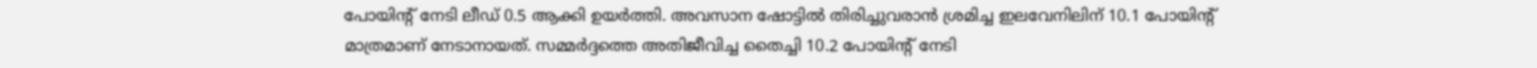പോയിന്റ് നേടി ലീഡ് 0.5 ആക്കി ഉയർത്തി. അവസാന ഷോട്ടിൽ തിരിച്ചുവരാൻ ശ്രമിച്ച ഇലവേനിലിന് 10.1 പോയിന്റ് മാത്രമാണ് നേടാനായത്. സമ്മർദ്ദത്തെ അതിജീവിച്ച തൈച്ചി 10.2 പോയിന്റ് നേടി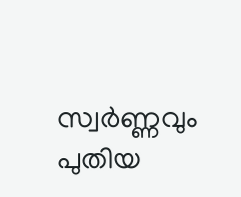സ്വർണ്ണവും പുതിയ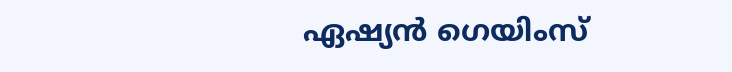ഏഷ്യൻ ഗെയിംസ്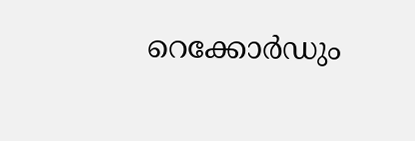റെക്കോർഡും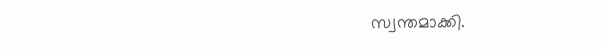സ്വന്തമാക്കി.